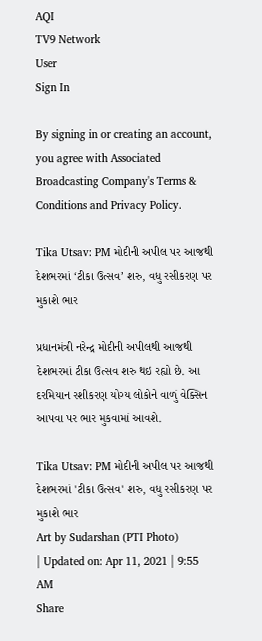AQI
TV9 Network
User
Sign In

By signing in or creating an account, you agree with Associated Broadcasting Company's Terms & Conditions and Privacy Policy.

Tika Utsav: PM મોદીની અપીલ પર આજથી દેશભરમાં ‘ટીકા ઉત્સવ’ શરુ, વધુ રસીકરણ પર મુકાશે ભાર

પ્રધાનમંત્રી નરેન્દ્ર મોદીની અપીલથી આજથી દેશભરમાં ટીકા ઉત્સવ શરુ થઇ રહ્યો છે. આ દરમિયાન રશીકરણ યોગ્ય લોકોને વાળું વેક્સિન આપવા પર ભાર મુકવામાં આવશે.

Tika Utsav: PM મોદીની અપીલ પર આજથી દેશભરમાં 'ટીકા ઉત્સવ' શરુ, વધુ રસીકરણ પર મુકાશે ભાર
Art by Sudarshan (PTI Photo)
| Updated on: Apr 11, 2021 | 9:55 AM
Share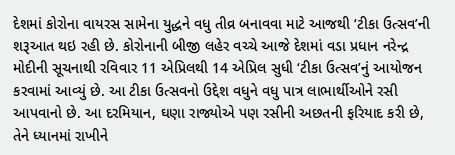દેશમાં કોરોના વાયરસ સામેના યુદ્ધને વધુ તીવ્ર બનાવવા માટે આજથી ‘ટીકા ઉત્સવ’ની શરૂઆત થઇ રહી છે. કોરોનાની બીજી લહેર વચ્ચે આજે દેશમાં વડા પ્રધાન નરેન્દ્ર મોદીની સૂચનાથી રવિવાર 11 એપ્રિલથી 14 એપ્રિલ સુધી ‘ટીકા ઉત્સવ’નું આયોજન કરવામાં આવ્યું છે. આ ટીકા ઉત્સવનો ઉદ્દેશ વધુને વધુ પાત્ર લાભાર્થીઓને રસી આપવાનો છે. આ દરમિયાન, ઘણા રાજ્યોએ પણ રસીની અછતની ફરિયાદ કરી છે, તેને ધ્યાનમાં રાખીને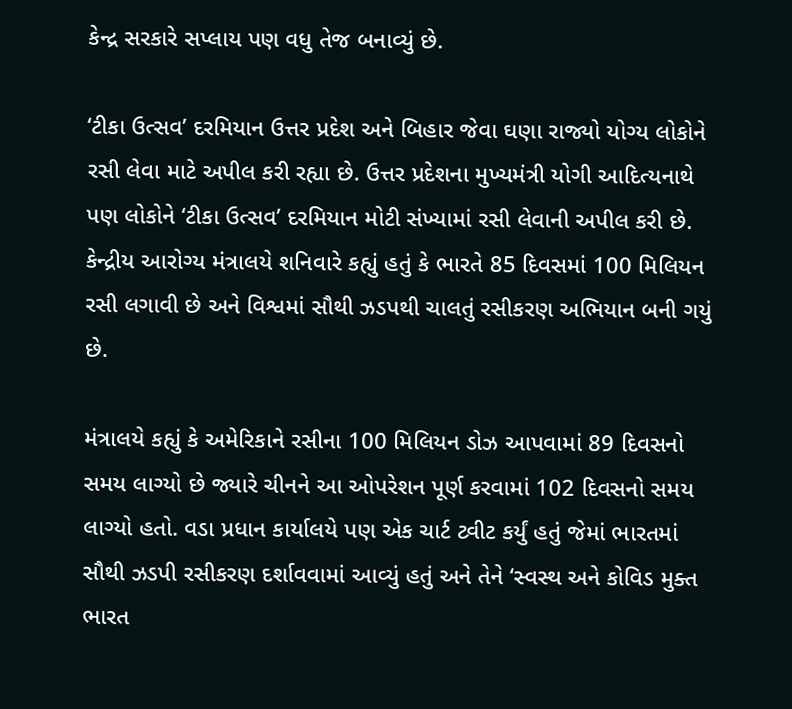કેન્દ્ર સરકારે સપ્લાય પણ વધુ તેજ બનાવ્યું છે.

‘ટીકા ઉત્સવ’ દરમિયાન ઉત્તર પ્રદેશ અને બિહાર જેવા ઘણા રાજ્યો યોગ્ય લોકોને રસી લેવા માટે અપીલ કરી રહ્યા છે. ઉત્તર પ્રદેશના મુખ્યમંત્રી યોગી આદિત્યનાથે પણ લોકોને ‘ટીકા ઉત્સવ’ દરમિયાન મોટી સંખ્યામાં રસી લેવાની અપીલ કરી છે. કેન્દ્રીય આરોગ્ય મંત્રાલયે શનિવારે કહ્યું હતું કે ભારતે 85 દિવસમાં 100 મિલિયન રસી લગાવી છે અને વિશ્વમાં સૌથી ઝડપથી ચાલતું રસીકરણ અભિયાન બની ગયું છે.

મંત્રાલયે કહ્યું કે અમેરિકાને રસીના 100 મિલિયન ડોઝ આપવામાં 89 દિવસનો સમય લાગ્યો છે જ્યારે ચીનને આ ઓપરેશન પૂર્ણ કરવામાં 102 દિવસનો સમય લાગ્યો હતો. વડા પ્રધાન કાર્યાલયે પણ એક ચાર્ટ ટ્વીટ કર્યું હતું જેમાં ભારતમાં સૌથી ઝડપી રસીકરણ દર્શાવવામાં આવ્યું હતું અને તેને ‘સ્વસ્થ અને કોવિડ મુક્ત ભારત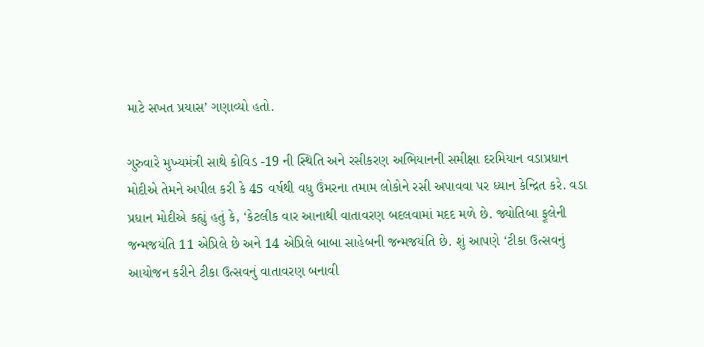માટે સખત પ્રયાસ’ ગણાવ્યો હતો.

ગુરુવારે મુખ્યમંત્રી સાથે કોવિડ -19 ની સ્થિતિ અને રસીકરણ અભિયાનની સમીક્ષા દરમિયાન વડાપ્રધાન મોદીએ તેમને અપીલ કરી કે 45 વર્ષથી વધુ ઉંમરના તમામ લોકોને રસી અપાવવા પર ધ્યાન કેન્દ્રિત કરે. વડા પ્રધાન મોદીએ કહ્યું હતું કે, ‘કેટલીક વાર આનાથી વાતાવરણ બદલવામાં મદદ મળે છે. જ્યોતિબા ફૂલેની જન્મજયંતિ 11 એપ્રિલે છે અને 14 એપ્રિલે બાબા સાહેબની જન્મજયંતિ છે. શું આપણે ‘ટીકા ઉત્સવનું આયોજન કરીને ટીકા ઉત્સવનું વાતાવરણ બનાવી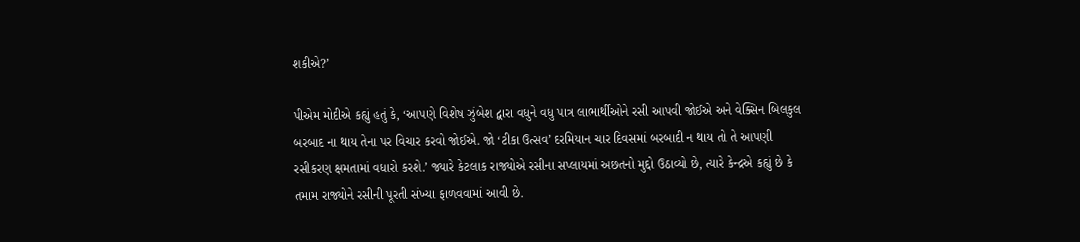શકીએ?’

પીએમ મોદીએ કહ્યું હતું કે, ‘આપણે વિશેષ ઝુંબેશ દ્વારા વધુને વધુ પાત્ર લાભાર્થીઓને રસી આપવી જોઈએ અને વેક્સિન બિલકુલ બરબાદ ના થાય તેના પર વિચાર કરવો જોઈએ. જો ‘ટીકા ઉત્સવ’ દરમિયાન ચાર દિવસમાં બરબાદી ન થાય તો તે આપણી રસીકરણ ક્ષમતામાં વધારો કરશે.’ જ્યારે કેટલાક રાજ્યોએ રસીના સપ્લાયમાં અછતનો મુદ્દો ઉઠાવ્યો છે, ત્યારે કેન્દ્રએ કહ્યું છે કે તમામ રાજ્યોને રસીની પૂરતી સંખ્યા ફાળવવામાં આવી છે.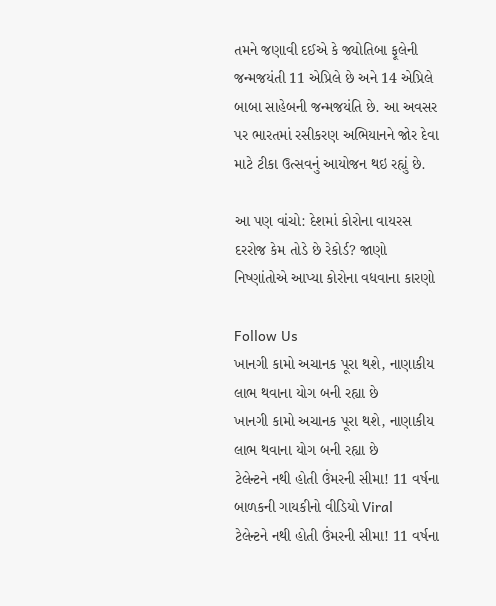તમને જણાવી દઈએ કે જ્યોતિબા ફૂલેની જન્મજયંતી 11 એપ્રિલે છે અને 14 એપ્રિલે બાબા સાહેબની જન્મજયંતિ છે. આ અવસર પર ભારતમાં રસીકરણ અભિયાનને જોર દેવા માટે ટીકા ઉત્સવનું આયોજન થઇ રહ્યું છે.

આ પણ વાંચો: દેશમાં કોરોના વાયરસ દરરોજ કેમ તોડે છે રેકોર્ડ? જાણો નિષ્ણાંતોએ આપ્યા કોરોના વધવાના કારણો

Follow Us
ખાનગી કામો અચાનક પૂરા થશે, નાણાકીય લાભ થવાના યોગ બની રહ્યા છે
ખાનગી કામો અચાનક પૂરા થશે, નાણાકીય લાભ થવાના યોગ બની રહ્યા છે
ટેલેન્ટને નથી હોતી ઉંમરની સીમા! 11 વર્ષના બાળકની ગાયકીનો વીડિયો Viral
ટેલેન્ટને નથી હોતી ઉંમરની સીમા! 11 વર્ષના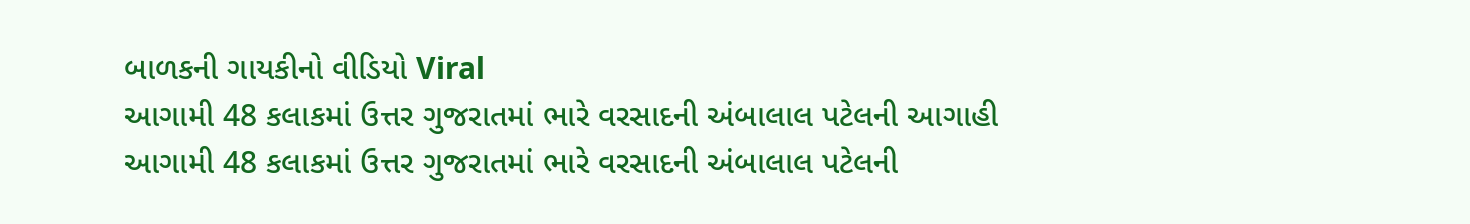બાળકની ગાયકીનો વીડિયો Viral
આગામી 48 કલાકમાં ઉત્તર ગુજરાતમાં ભારે વરસાદની અંબાલાલ પટેલની આગાહી
આગામી 48 કલાકમાં ઉત્તર ગુજરાતમાં ભારે વરસાદની અંબાલાલ પટેલની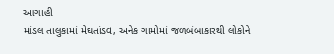આગાહી
માંડલ તાલુકામાં મેઘતાંડવ, અનેક ગામોમાં જળબંબાકારથી લોકોને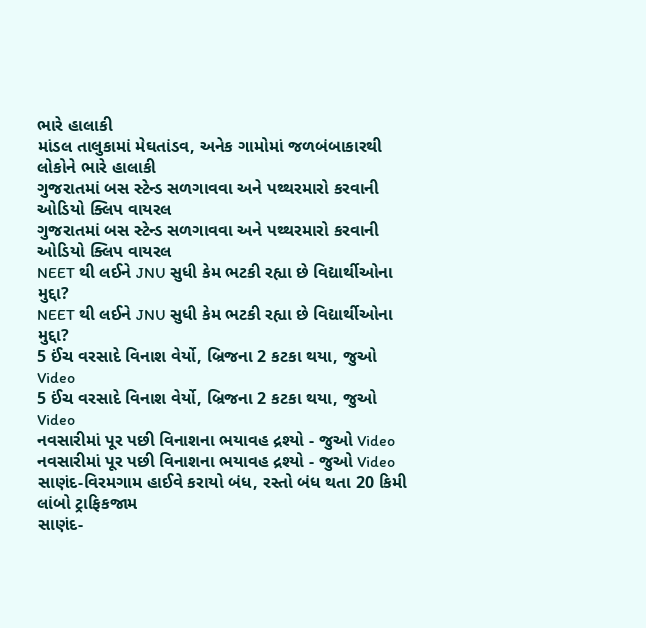ભારે હાલાકી
માંડલ તાલુકામાં મેઘતાંડવ, અનેક ગામોમાં જળબંબાકારથી લોકોને ભારે હાલાકી
ગુજરાતમાં બસ સ્ટેન્ડ સળગાવવા અને પથ્થરમારો કરવાની ઓડિયો ક્લિપ વાયરલ
ગુજરાતમાં બસ સ્ટેન્ડ સળગાવવા અને પથ્થરમારો કરવાની ઓડિયો ક્લિપ વાયરલ
NEET થી લઈને JNU સુધી કેમ ભટકી રહ્યા છે વિદ્યાર્થીઓના મુદ્દા?
NEET થી લઈને JNU સુધી કેમ ભટકી રહ્યા છે વિદ્યાર્થીઓના મુદ્દા?
5 ઈંચ વરસાદે વિનાશ વેર્યો, બ્રિજના 2 કટકા થયા, જુઓ Video
5 ઈંચ વરસાદે વિનાશ વેર્યો, બ્રિજના 2 કટકા થયા, જુઓ Video
નવસારીમાં પૂર પછી વિનાશના ભયાવહ દ્રશ્યો - જુઓ Video
નવસારીમાં પૂર પછી વિનાશના ભયાવહ દ્રશ્યો - જુઓ Video
સાણંદ-વિરમગામ હાઈવે કરાયો બંધ, રસ્તો બંધ થતા 20 કિમી લાંબો ટ્રાફિકજામ
સાણંદ-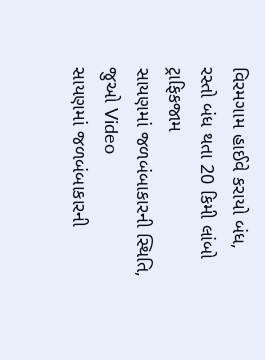વિરમગામ હાઈવે કરાયો બંધ, રસ્તો બંધ થતા 20 કિમી લાંબો ટ્રાફિકજામ
સાયણમાં જળબંબાકારની સ્થિતિ, જુઓ Video
સાયણમાં જળબંબાકારની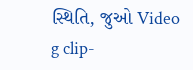સ્થિતિ, જુઓ Video
g clip-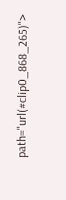path="url(#clip0_868_265)">